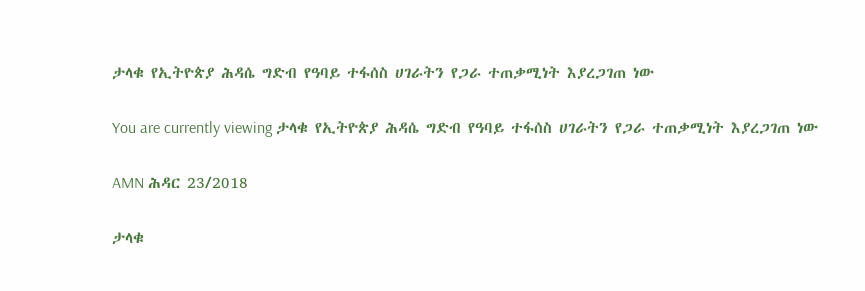ታላቁ የኢትዮጵያ ሕዳሴ ግድብ የዓባይ ተፋሰስ ሀገራትን የጋራ ተጠቃሚነት እያረጋገጠ ነው

You are currently viewing ታላቁ የኢትዮጵያ ሕዳሴ ግድብ የዓባይ ተፋሰስ ሀገራትን የጋራ ተጠቃሚነት እያረጋገጠ ነው

AMN ሕዳር 23/2018

ታላቁ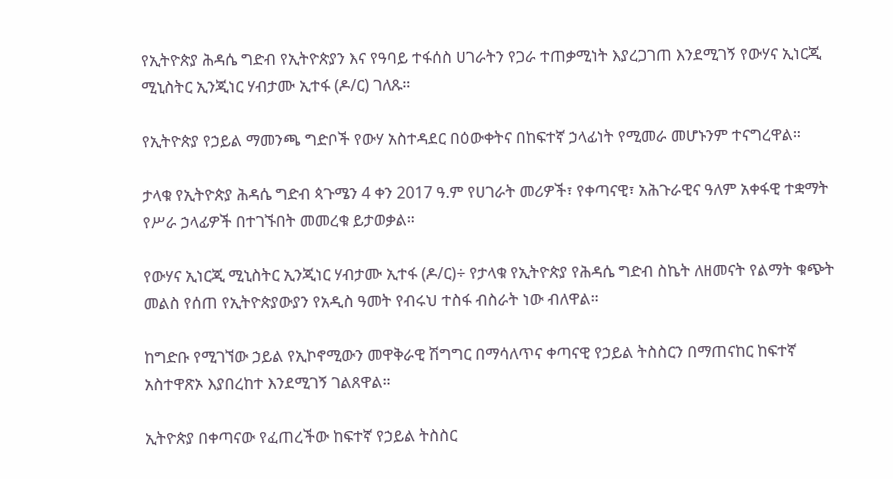የኢትዮጵያ ሕዳሴ ግድብ የኢትዮጵያን እና የዓባይ ተፋሰስ ሀገራትን የጋራ ተጠቃሚነት እያረጋገጠ እንደሚገኝ የውሃና ኢነርጂ ሚኒስትር ኢንጂነር ሃብታሙ ኢተፋ (ዶ/ር) ገለጹ።

የኢትዮጵያ የኃይል ማመንጫ ግድቦች የውሃ አስተዳደር በዕውቀትና በከፍተኛ ኃላፊነት የሚመራ መሆኑንም ተናግረዋል።

ታላቁ የኢትዮጵያ ሕዳሴ ግድብ ጳጉሜን 4 ቀን 2017 ዓ.ም የሀገራት መሪዎች፣ የቀጣናዊ፣ አሕጉራዊና ዓለም አቀፋዊ ተቋማት የሥራ ኃላፊዎች በተገኙበት መመረቁ ይታወቃል።

የውሃና ኢነርጂ ሚኒስትር ኢንጂነር ሃብታሙ ኢተፋ (ዶ/ር)÷ የታላቁ የኢትዮጵያ የሕዳሴ ግድብ ስኬት ለዘመናት የልማት ቁጭት መልስ የሰጠ የኢትዮጵያውያን የአዲስ ዓመት የብሩህ ተስፋ ብስራት ነው ብለዋል።

ከግድቡ የሚገኘው ኃይል የኢኮኖሚውን መዋቅራዊ ሽግግር በማሳለጥና ቀጣናዊ የኃይል ትስስርን በማጠናከር ከፍተኛ አስተዋጽኦ እያበረከተ እንደሚገኝ ገልጸዋል።

ኢትዮጵያ በቀጣናው የፈጠረችው ከፍተኛ የኃይል ትስስር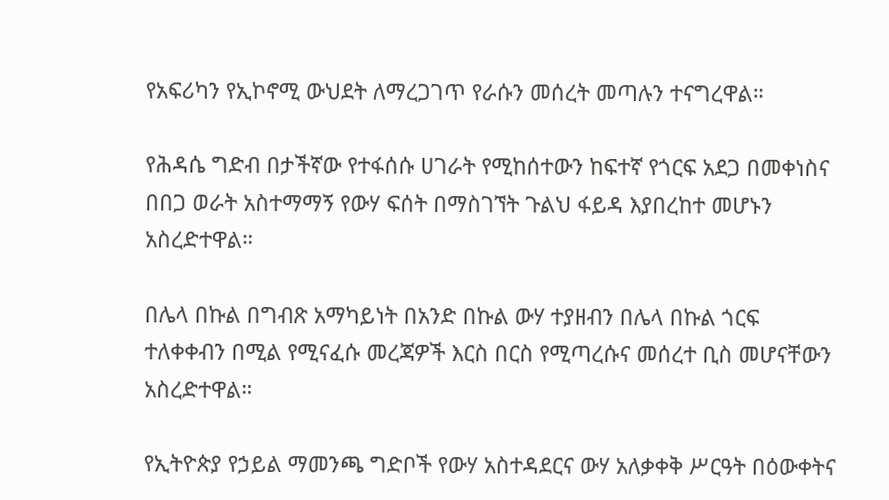የአፍሪካን የኢኮኖሚ ውህደት ለማረጋገጥ የራሱን መሰረት መጣሉን ተናግረዋል።

የሕዳሴ ግድብ በታችኛው የተፋሰሱ ሀገራት የሚከሰተውን ከፍተኛ የጎርፍ አደጋ በመቀነስና በበጋ ወራት አስተማማኝ የውሃ ፍሰት በማስገኘት ጉልህ ፋይዳ እያበረከተ መሆኑን አስረድተዋል።

በሌላ በኩል በግብጽ አማካይነት በአንድ በኩል ውሃ ተያዘብን በሌላ በኩል ጎርፍ ተለቀቀብን በሚል የሚናፈሱ መረጃዎች እርስ በርስ የሚጣረሱና መሰረተ ቢስ መሆናቸውን አስረድተዋል።

የኢትዮጵያ የኃይል ማመንጫ ግድቦች የውሃ አስተዳደርና ውሃ አለቃቀቅ ሥርዓት በዕውቀትና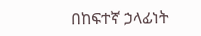በከፍተኛ ኃላፊነት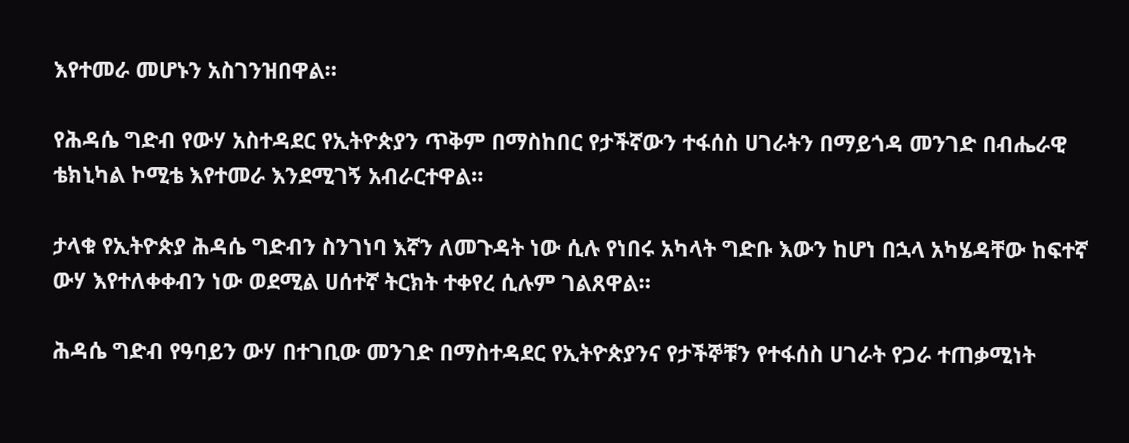እየተመራ መሆኑን አስገንዝበዋል።

የሕዳሴ ግድብ የውሃ አስተዳደር የኢትዮጵያን ጥቅም በማስከበር የታችኛውን ተፋሰስ ሀገራትን በማይጎዳ መንገድ በብሔራዊ ቴክኒካል ኮሚቴ እየተመራ እንደሚገኝ አብራርተዋል።

ታላቁ የኢትዮጵያ ሕዳሴ ግድብን ስንገነባ እኛን ለመጉዳት ነው ሲሉ የነበሩ አካላት ግድቡ እውን ከሆነ በኋላ አካሄዳቸው ከፍተኛ ውሃ እየተለቀቀብን ነው ወደሚል ሀሰተኛ ትርክት ተቀየረ ሲሉም ገልጸዋል።

ሕዳሴ ግድብ የዓባይን ውሃ በተገቢው መንገድ በማስተዳደር የኢትዮጵያንና የታችኞቹን የተፋሰስ ሀገራት የጋራ ተጠቃሚነት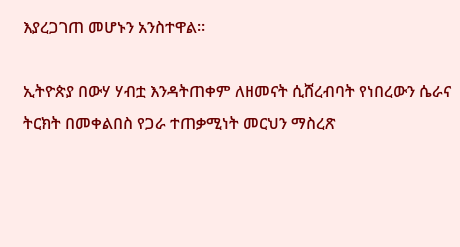እያረጋገጠ መሆኑን አንስተዋል።

ኢትዮጵያ በውሃ ሃብቷ እንዳትጠቀም ለዘመናት ሲሸረብባት የነበረውን ሴራና ትርክት በመቀልበስ የጋራ ተጠቃሚነት መርህን ማስረጽ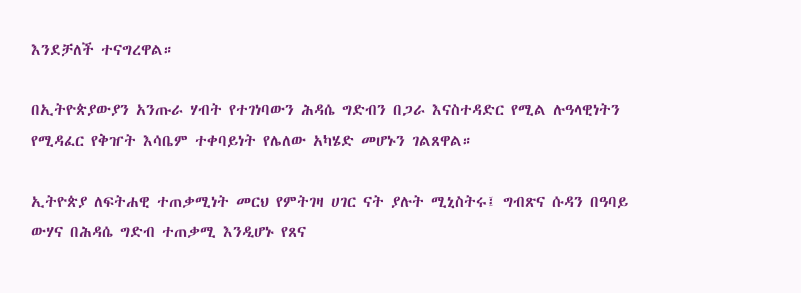እንደቻለች ተናግረዋል።

በኢትዮጵያውያን አንጡራ ሃብት የተገነባውን ሕዳሴ ግድብን በጋራ እናስተዳድር የሚል ሉዓላዊነትን የሚዳፈር የቅዠት እሳቤም ተቀባይነት የሌለው አካሄድ መሆኑን ገልጸዋል።

ኢትዮጵያ ለፍትሐዊ ተጠቃሚነት መርህ የምትገዛ ሀገር ናት ያሉት ሚኒስትሩ፤ ግብጽና ሱዳን በዓባይ ውሃና በሕዳሴ ግድብ ተጠቃሚ እንዲሆኑ የጸና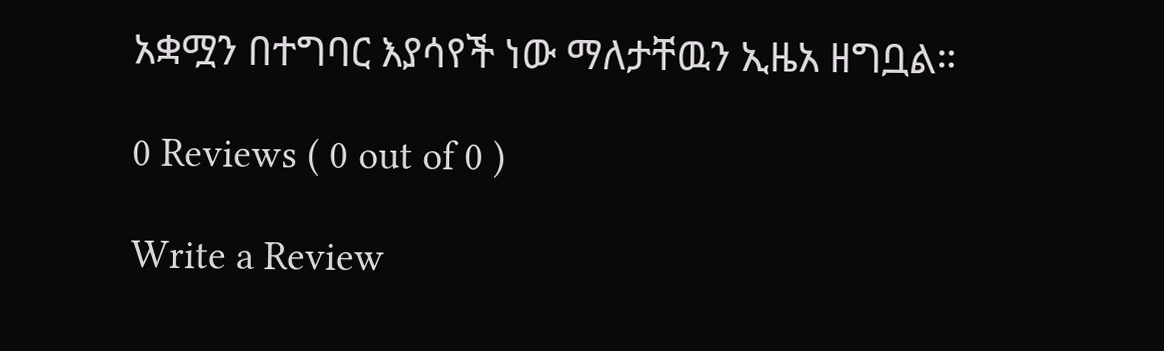አቋሟን በተግባር እያሳየች ነው ማለታቸዉን ኢዜአ ዘግቧል።

0 Reviews ( 0 out of 0 )

Write a Review